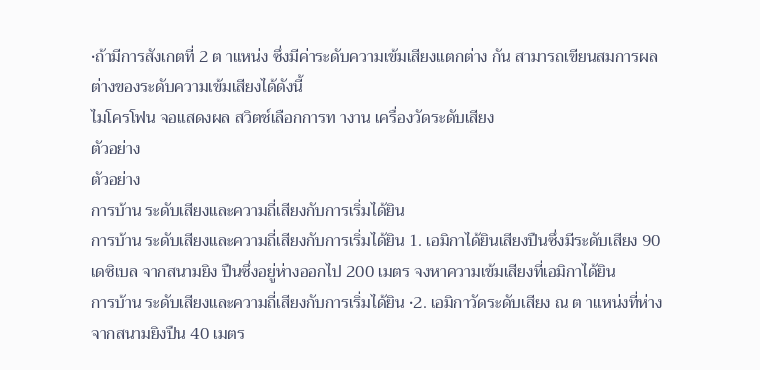•ถ้ามีการสังเกตที่ 2 ต าแหน่ง ซึ่งมีค่าระดับความเข้มเสียงแตกต่าง กัน สามารถเขียนสมการผลต่างของระดับความเข้มเสียงได้ดังนี้
ไมโครโฟน จอแสดงผล สวิตช์เลือกการท างาน เครื่องวัดระดับเสียง
ตัวอย่าง
ตัวอย่าง
การบ้าน ระดับเสียงและความถี่เสียงกับการเริ่มได้ยิน
การบ้าน ระดับเสียงและความถี่เสียงกับการเริ่มได้ยิน 1. เอมิกาได้ยินเสียงปืนซึ่งมีระดับเสียง 90 เดซิเบล จากสนามยิง ปืนซึ่งอยู่ห่างออกไป 200 เมตร จงหาความเข้มเสียงที่เอมิกาได้ยิน
การบ้าน ระดับเสียงและความถี่เสียงกับการเริ่มได้ยิน •2. เอมิกาวัดระดับเสียง ณ ต าแหน่งที่ห่างจากสนามยิงปืน 40 เมตร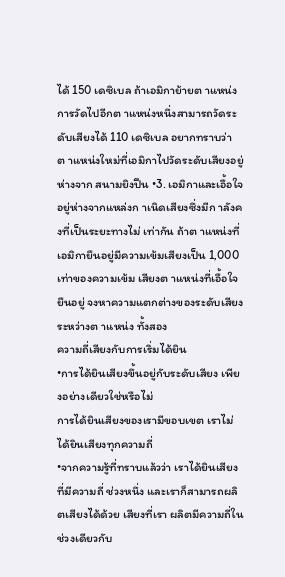ได้ 150 เดซิเบล ถ้าเอมิกาย้ายต าแหน่งการวัดไปอีกต าแหน่งหนึ่งสามารถวัดระดับเสียงได้ 110 เดซิเบล อยากทราบว่า ต าแหน่งใหม่ที่เอมิกาไปวัดระดับเสียงอยู่ห่างจาก สนามยิงปืน •3. เอมิกาและเอื้อใจอยู่ห่างจากแหล่งก าเนิดเสียงซึ่งมีก าลังคงที่เป็นระยะทางไม่ เท่ากัน ถ้าต าแหน่งที่เอมิกายืนอยู่มีความเข้มเสียงเป็น 1,000 เท่าของความเข้ม เสียงต าแหน่งที่เอื้อใจยืนอยู่ จงหาความแตกต่างของระดับเสียงระหว่างต าแหน่ง ทั้งสอง
ความถี่เสียงกับการเริ่มได้ยิน
•การได้ยินเสียงขึ้นอยู่กับระดับเสียง เพียงอย่างเดียวใช่หรือไม่
การได้ยินเสียงของเรามีขอบเขต เราไม่ได้ยินเสียงทุกความถี่
•จากความรู้ที่ทราบแล้วว่า เราได้ยินเสียงที่มีความถี่ ช่วงหนึ่ง และเราก็สามารถผลิตเสียงได้ด้วย เสียงที่เรา ผลิตมีความถี่ในช่วงเดียวกับ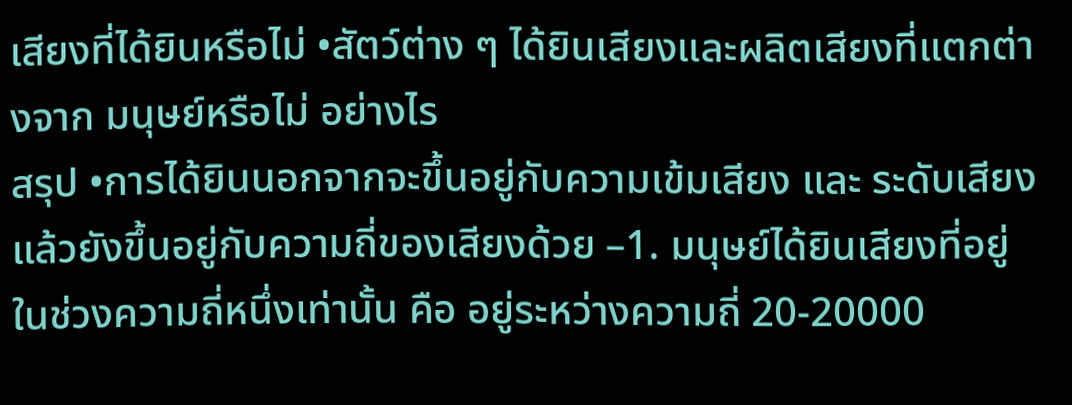เสียงที่ได้ยินหรือไม่ •สัตว์ต่าง ๆ ได้ยินเสียงและผลิตเสียงที่แตกต่างจาก มนุษย์หรือไม่ อย่างไร
สรุป •การได้ยินนอกจากจะขึ้นอยู่กับความเข้มเสียง และ ระดับเสียงแล้วยังขึ้นอยู่กับความถี่ของเสียงด้วย –1. มนุษย์ได้ยินเสียงที่อยู่ในช่วงความถี่หนึ่งเท่านั้น คือ อยู่ระหว่างความถี่ 20-20000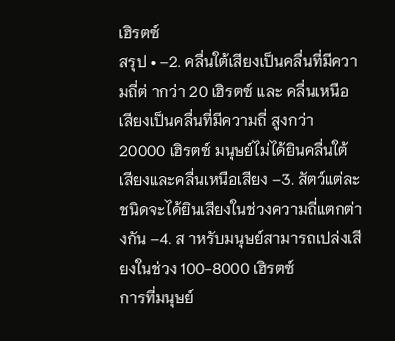เฮิรตซ์
สรุป • –2. คลื่นใต้เสียงเป็นคลื่นที่มีความถี่ต่ ากว่า 20 เฮิรตซ์ และ คลื่นเหนือเสียงเป็นคลื่นที่มีความถี่ สูงกว่า 20000 เฮิรตซ์ มนุษย์ไม่ได้ยินคลื่นใต้เสียงและคลื่นเหนือเสียง –3. สัตว์แต่ละชนิดจะได้ยินเสียงในช่วงความถี่แตกต่างกัน –4. ส าหรับมนุษย์สามารถเปล่งเสียงในช่วง 100-8000 เฮิรตซ์
การที่มนุษย์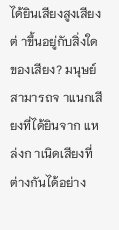ได้ยินเสียงสูงเสียงต่ าขึ้นอยู่กับสิ่งใด ของเสียง? มนุษย์ สามารถจ าแนกเสียงที่ได้ยินจาก แหล่งก าเนิดเสียงที่ต่างกันได้อย่าง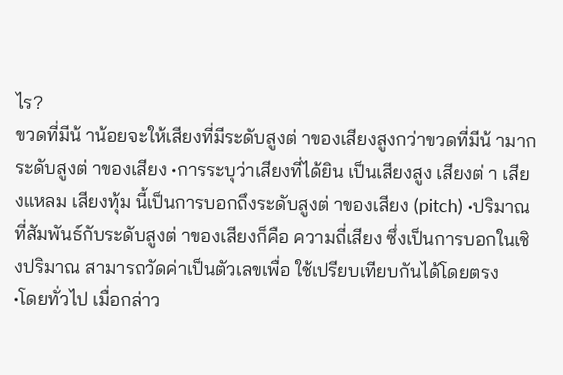ไร?
ขวดที่มีน้ าน้อยจะให้เสียงที่มีระดับสูงต่ าของเสียงสูงกว่าขวดที่มีน้ ามาก
ระดับสูงต่ าของเสียง •การระบุว่าเสียงที่ได้ยิน เป็นเสียงสูง เสียงต่ า เสียงแหลม เสียงทุ้ม นี้เป็นการบอกถึงระดับสูงต่ าของเสียง (pitch) •ปริมาณที่สัมพันธ์กับระดับสูงต่ าของเสียงก็คือ ความถี่เสียง ซึ่งเป็นการบอกในเชิงปริมาณ สามารถวัดค่าเป็นตัวเลขเพื่อ ใช้เปรียบเทียบกันได้โดยตรง
•โดยทั่วไป เมื่อกล่าว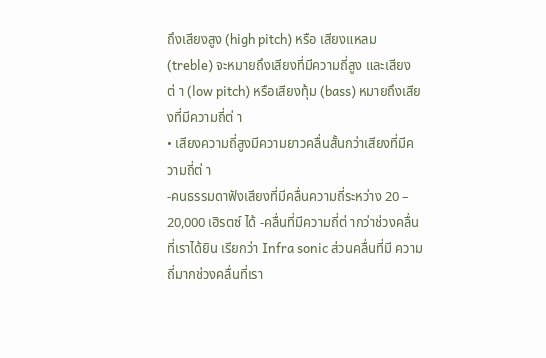ถึงเสียงสูง (high pitch) หรือ เสียงแหลม (treble) จะหมายถึงเสียงที่มีความถี่สูง และเสียงต่ า (low pitch) หรือเสียงทุ้ม (bass) หมายถึงเสียงที่มีความถี่ต่ า
• เสียงความถี่สูงมีความยาวคลื่นสั้นกว่าเสียงที่มีความถี่ต่ า
-คนธรรมดาฟังเสียงที่มีคลื่นความถี่ระหว่าง 20 – 20,000 เฮิรตซ์ ได้ -คลื่นที่มีความถี่ต่ ากว่าช่วงคลื่นที่เราได้ยิน เรียกว่า Infra sonic ส่วนคลื่นที่มี ความถี่มากช่วงคลื่นที่เรา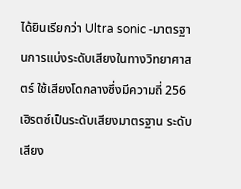ได้ยินเรียกว่า Ultra sonic -มาตรฐานการแบ่งระดับเสียงในทางวิทยาศาสตร์ ใช้เสียงโดกลางซึ่งมีความถี่ 256 เฮิรตซ์เป็นระดับเสียงมาตรฐาน ระดับเสียง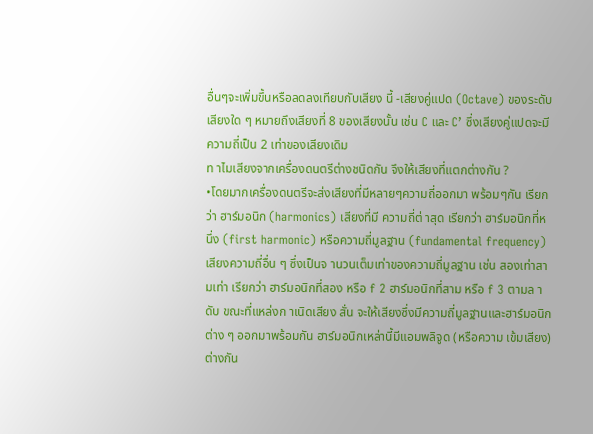อื่นๆจะเพิ่มขึ้นหรือลดลงเทียบกับเสียง นี้ -เสียงคู่แปด (Octave) ของระดับเสียงใด ๆ หมายถึงเสียงที่ 8 ของเสียงนั้น เช่น C และ C’ ซึ่งเสียงคู่แปดจะมีความถี่เป็น 2 เท่าของเสียงเดิม
ท าไมเสียงจากเครื่องดนตรีต่างชนิดกัน จึงให้เสียงที่แตกต่างกัน ?
•โดยมากเครื่องดนตรีจะส่งเสียงที่มีหลายๆความถี่ออกมา พร้อมๆกัน เรียกว่า ฮาร์มอนิก (harmonics) เสียงที่มี ความถี่ต่ าสุด เรียกว่า ฮาร์มอนิกที่หนึ่ง (first harmonic) หรือความถี่มูลฐาน (fundamental frequency)
เสียงความถี่อื่น ๆ ซึ่งเป็นจ านวนเต็มเท่าของความถี่มูลฐาน เช่น สองเท่าสามเท่า เรียกว่า ฮาร์มอนิกที่สอง หรือ f 2 ฮาร์มอนิกที่สาม หรือ f 3 ตามล าดับ ขณะที่แหล่งก าเนิดเสียง สั่น จะให้เสียงซึ่งมีความถี่มูลฐานและฮาร์มอนิกต่าง ๆ ออกมาพร้อมกัน ฮาร์มอนิกเหล่านี้มีแอมพลิจูด (หรือความ เข้มเสียง) ต่างกัน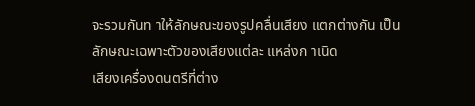จะรวมกันท าให้ลักษณะของรูปคลื่นเสียง แตกต่างกัน เป็นลักษณะเฉพาะตัวของเสียงแต่ละ แหล่งก าเนิด
เสียงเครื่องดนตรีที่ต่าง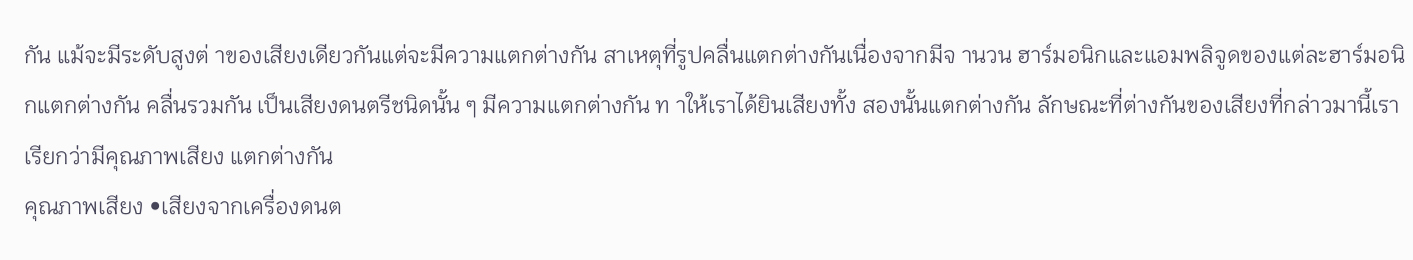กัน แม้จะมีระดับสูงต่ าของเสียงเดียวกันแต่จะมีความแตกต่างกัน สาเหตุที่รูปคลื่นแตกต่างกันเนื่องจากมีจ านวน ฮาร์มอนิกและแอมพลิจูดของแต่ละฮาร์มอนิกแตกต่างกัน คลื่นรวมกัน เป็นเสียงดนตรีชนิดนั้น ๆ มีความแตกต่างกัน ท าให้เราได้ยินเสียงทั้ง สองนั้นแตกต่างกัน ลักษณะที่ต่างกันของเสียงที่กล่าวมานี้เราเรียกว่ามีคุณภาพเสียง แตกต่างกัน
คุณภาพเสียง •เสียงจากเครื่องดนต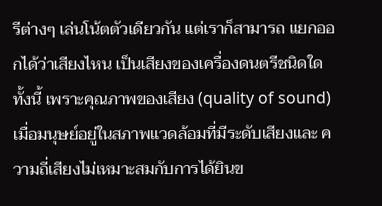รีต่างๆ เล่นโน้ตตัวเดียวกัน แต่เราก็สามารถ แยกออกได้ว่าเสียงไหน เป็นเสียงของเครื่องดนตรีชนิดใด ทั้งนี้ เพราะคุณภาพของเสียง (quality of sound)
เมื่อมนุษย์อยู่ในสภาพแวดล้อมที่มีระดับเสียงและ ความถี่เสียงไม่เหมาะสมกับการได้ยินข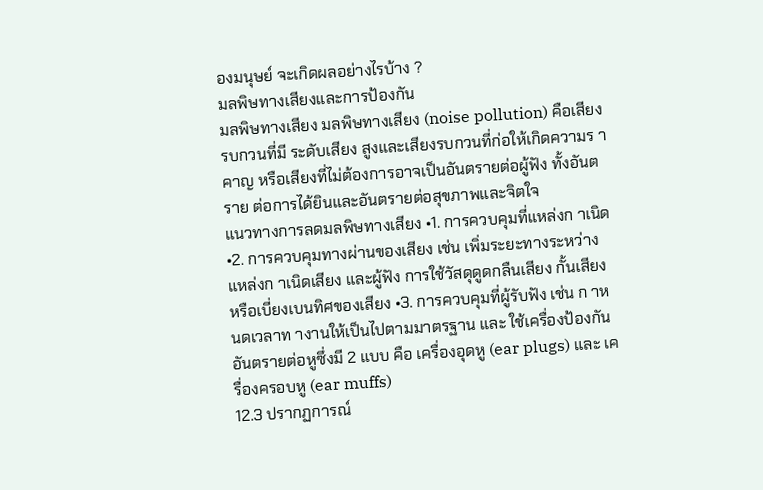องมนุษย์ จะเกิดผลอย่างไรบ้าง ?
มลพิษทางเสียงและการป้องกัน
มลพิษทางเสียง มลพิษทางเสียง (noise pollution) คือเสียงรบกวนที่มี ระดับเสียง สูงและเสียงรบกวนที่ก่อให้เกิดความร าคาญ หรือเสียงที่ไม่ต้องการอาจเป็นอันตรายต่อผู้ฟัง ทั้งอันตราย ต่อการได้ยินและอันตรายต่อสุขภาพและจิตใจ
แนวทางการลดมลพิษทางเสียง •1. การควบคุมที่แหล่งก าเนิด •2. การควบคุมทางผ่านของเสียง เช่น เพิ่มระยะทางระหว่างแหล่งก าเนิดเสียง และผู้ฟัง การใช้วัสดุดูดกลืนเสียง กั้นเสียงหรือเบี่ยงเบนทิศของเสียง •3. การควบคุมที่ผู้รับฟัง เช่น ก าหนดเวลาท างานให้เป็นไปตามมาตรฐาน และ ใช้เครื่องป้องกันอันตรายต่อหูซึ่งมี 2 แบบ คือ เครื่องอุดหู (ear plugs) และ เครื่องครอบหู (ear muffs)
12.3 ปรากฏการณ์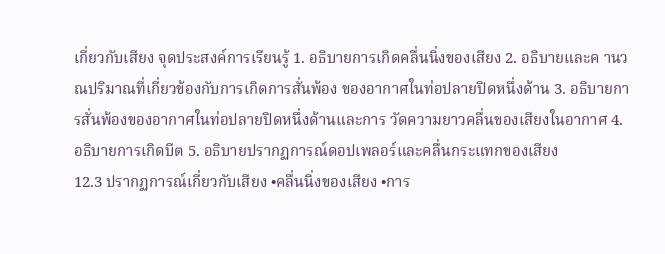เกี่ยวกับเสียง จุดประสงค์การเรียนรู้ 1. อธิบายการเกิดคลื่นนิ่งของเสียง 2. อธิบายและค านวณปริมาณที่เกี่ยวข้องกับการเกิดการสั่นพ้อง ของอากาศในท่อปลายปิดหนึ่งด้าน 3. อธิบายการสั่นพ้องของอากาศในท่อปลายปิดหนึ่งด้านและการ วัดความยาวคลื่นของเสียงในอากาศ 4. อธิบายการเกิดบีต 5. อธิบายปรากฏการณ์ดอปเพลอร์และคลื่นกระแทกของเสียง
12.3 ปรากฏการณ์เกี่ยวกับเสียง •คลื่นนิ่งของเสียง •การ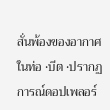สั่นพ้องของอากาศในท่อ •บีต •ปรากฏการณ์ดอปเพลอร์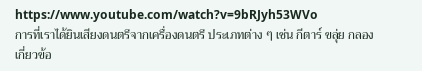https://www.youtube.com/watch?v=9bRJyh53WVo
การที่เราได้ยินเสียงดนตรีจากเครื่องดนตรี ประเภทต่าง ๆ เช่น กีตาร์ ขลุ่ย กลอง เกี่ยวข้อ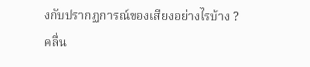งกับปรากฏการณ์ของเสียงอย่างไรบ้าง ?
คลื่น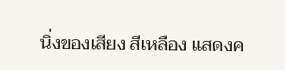นิ่งของเสียง สีเหลือง แสดงค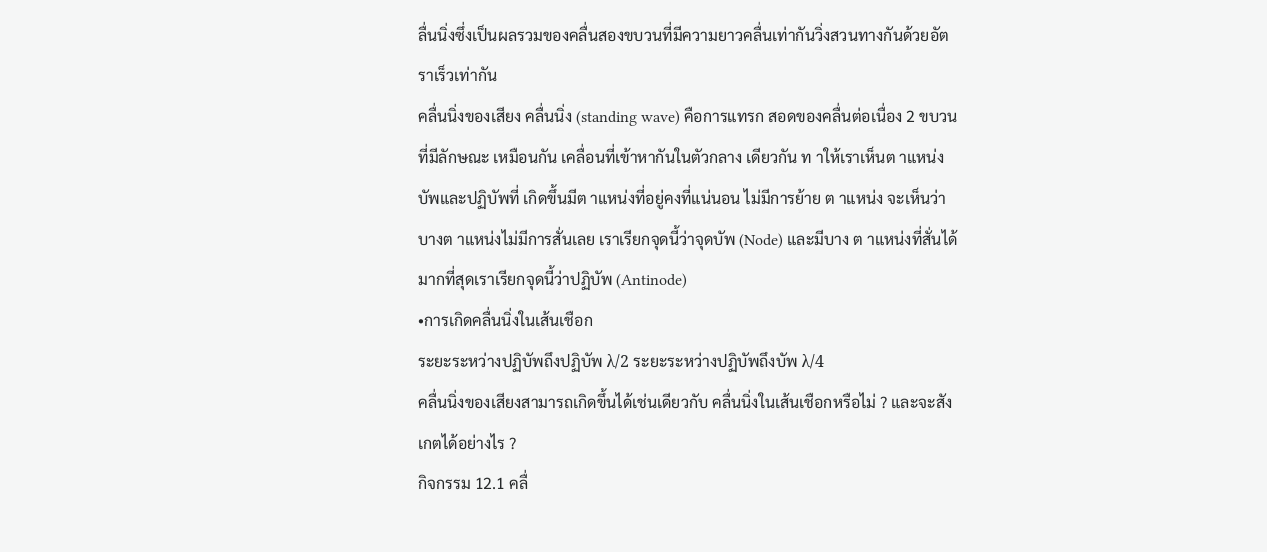ลื่นนิ่งซึ่งเป็นผลรวมของคลื่นสองขบวนที่มีความยาวคลื่นเท่ากันวิ่งสวนทางกันด้วยอัตราเร็วเท่ากัน
คลื่นนิ่งของเสียง คลื่นนิ่ง (standing wave) คือการแทรก สอดของคลื่นต่อเนื่อง 2 ขบวนที่มีลักษณะ เหมือนกัน เคลื่อนที่เข้าหากันในตัวกลาง เดียวกัน ท าให้เราเห็นต าแหน่งบัพและปฏิบัพที่ เกิดขึ้นมีต าแหน่งที่อยู่คงที่แน่นอน ไม่มีการย้าย ต าแหน่ง จะเห็นว่าบางต าแหน่งไม่มีการสั่นเลย เราเรียกจุดนี้ว่าจุดบัพ (Node) และมีบาง ต าแหน่งที่สั่นได้มากที่สุดเราเรียกจุดนี้ว่าปฏิบัพ (Antinode)
•การเกิดคลื่นนิ่งในเส้นเชือก
ระยะระหว่างปฏิบัพถึงปฏิบัพ λ/2 ระยะระหว่างปฏิบัพถึงบัพ λ/4
คลื่นนิ่งของเสียงสามารถเกิดขึ้นได้เช่นเดียวกับ คลื่นนิ่งในเส้นเชือกหรือไม่ ? และจะสังเกตได้อย่างไร ?
กิจกรรม 12.1 คลื่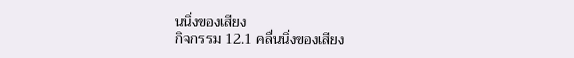นนิ่งของเสียง
กิจกรรม 12.1 คลื่นนิ่งของเสียง